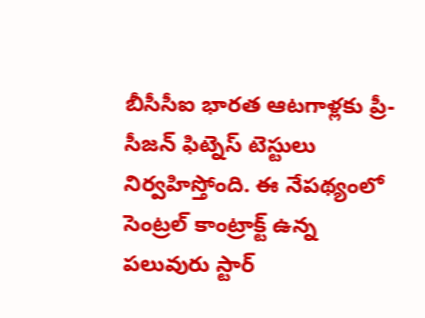బీసీసీఐ భారత ఆటగాళ్లకు ప్రీ-సీజన్ ఫిట్నెస్ టెస్టులు నిర్వహిస్తోంది. ఈ నేపథ్యంలో సెంట్రల్ కాంట్రాక్ట్ ఉన్న పలువురు స్టార్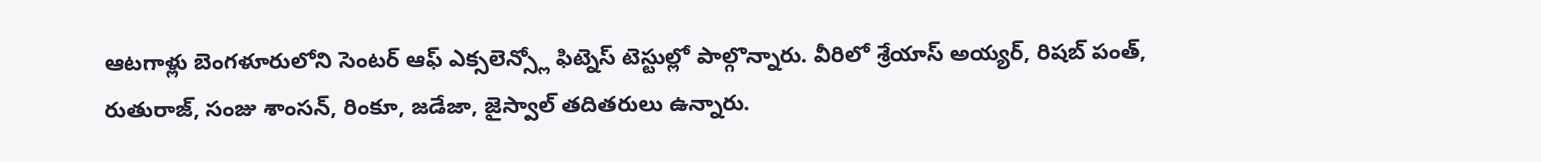ఆటగాళ్లు బెంగళూరులోని సెంటర్ ఆఫ్ ఎక్సలెన్స్లో ఫిట్నెస్ టెస్టుల్లో పాల్గొన్నారు. వీరిలో శ్రేయాస్ అయ్యర్, రిషబ్ పంత్, రుతురాజ్, సంజు శాంసన్, రింకూ, జడేజా, జైస్వాల్ తదితరులు ఉన్నారు.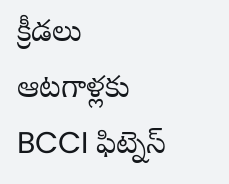క్రీడలు
ఆటగాళ్లకు BCCI ఫిట్నెస్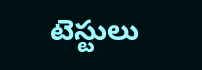టెస్టులు